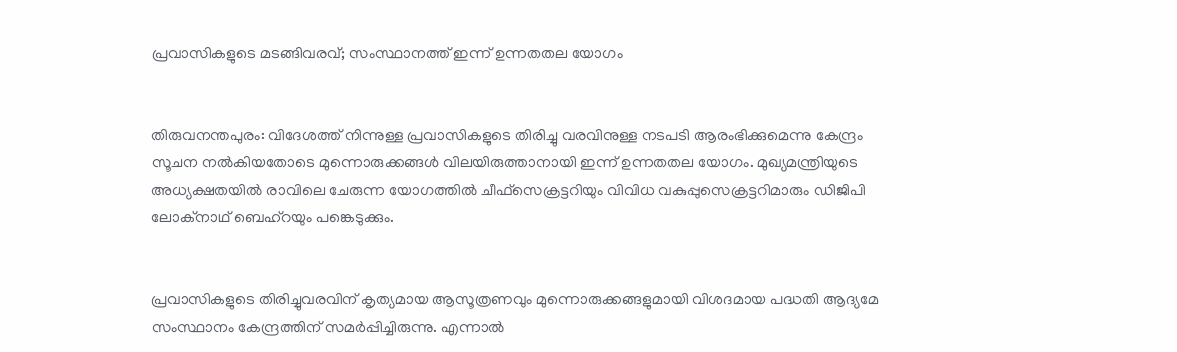പ്രവാസികളുടെ മടങ്ങിവരവ്; സംസ്ഥാനത്ത് ഇന്ന് ഉന്നതതല യോഗം


തിരുവനന്തപുരം: വിദേശത്ത് നിന്നുള്ള പ്രവാസികളുടെ തിരിച്ചു വരവിനുള്ള നടപടി ആരംഭിക്കുമെന്നു കേന്ദ്രം സൂചന നല്‍കിയതോടെ മുന്നൊരുക്കങ്ങള്‍ വിലയിരുത്താനായി ഇന്ന് ഉന്നതതല യോഗം. മുഖ്യമന്ത്രിയുടെ അധ്യക്ഷതയില്‍ രാവിലെ ചേരുന്ന യോഗത്തില്‍ ചീഫ്സെക്രട്ടറിയും വിവിധ വകുപ്പുസെക്രട്ടറിമാരും ഡിജിപി ലോക്നാഥ് ബെഹ്റയും പങ്കെടുക്കും.


പ്രവാസികളുടെ തിരിച്ചുവരവിന് കൃത്യമായ ആസൂത്രണവും മുന്നൊരുക്കങ്ങളുമായി വിശദമായ പദ്ധതി ആദ്യമേ സംസ്ഥാനം കേന്ദ്രത്തിന് സമര്‍പ്പിച്ചിരുന്നു. എന്നാല്‍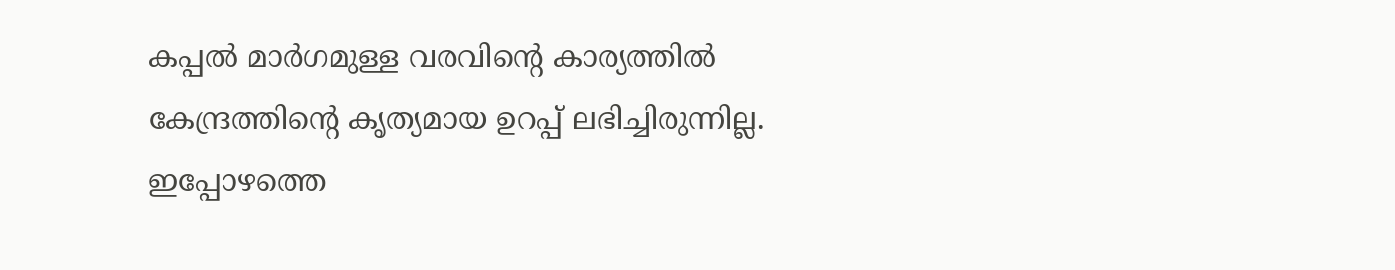കപ്പല്‍ മാര്‍ഗമുള്ള വരവിന്‍റെ കാര്യത്തില്‍ കേന്ദ്രത്തിന്‍റെ കൃത്യമായ ഉറപ്പ് ലഭിച്ചിരുന്നില്ല. ഇപ്പോഴത്തെ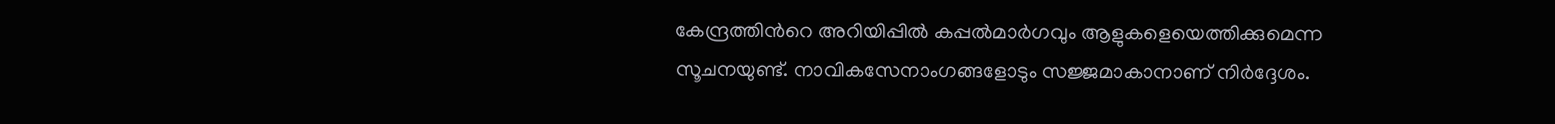കേന്ദ്രത്തിന്‍റെ അറിയിപ്പില്‍ കപ്പല്‍മാര്‍ഗവും ആളുകളെയെത്തിക്കുമെന്ന സൂചനയുണ്ട്. നാവികസേനാംഗങ്ങളോടും സജ്ജമാകാനാണ് നിര്‍ദ്ദേശം.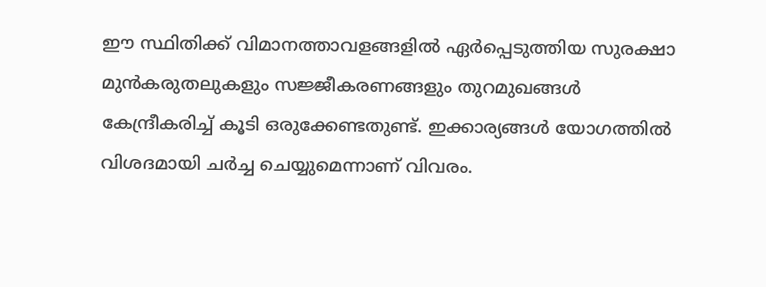ഈ സ്ഥിതിക്ക് വിമാനത്താവളങ്ങളില്‍ ഏര്‍പ്പെടുത്തിയ സുരക്ഷാ മുന്‍കരുതലുകളും സജ്ജീകരണങ്ങളും തുറമുഖങ്ങള്‍ കേന്ദ്രീകരിച്ച്‌ കൂടി ഒരുക്കേണ്ടതുണ്ട്. ഇക്കാര്യങ്ങള്‍ യോഗത്തില്‍ വിശദമായി ചര്‍ച്ച ചെയ്യുമെന്നാണ് വിവരം.